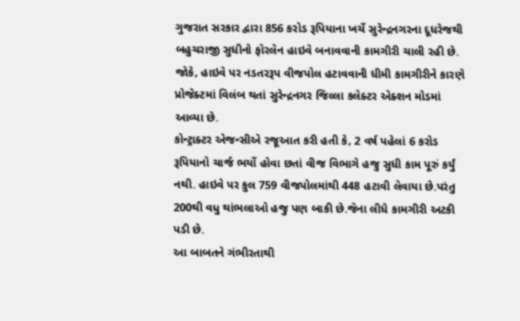ગુજરાત સરકાર દ્વારા 856 કરોડ રૂપિયાના ખર્ચે સુરેન્દ્રનગરના દૂધરેજથી બહુચરાજી સુધીનો ફોરલેન હાઇવે બનાવવાની કામગીરી ચાલી રહી છે. જોકે, હાઇવે પર નડતરરૂપ વીજપોલ હટાવવાની ધીમી કામગીરીને કારણે પ્રોજેક્ટમાં વિલંબ થતાં સુરેન્દ્રનગર જિલ્લા કલેક્ટર એક્શન મોડમાં આવ્યા છે.
કોન્ટ્રાક્ટર એજન્સીએ રજૂઆત કરી હતી કે, 2 વર્ષ પહેલાં 6 કરોડ રૂપિયાનો ચાર્જ ભર્યો હોવા છતાં વીજ વિભાગે હજુ સુધી કામ પૂરું કર્યું નથી. હાઇવે પર કુલ 759 વીજપોલમાંથી 448 હટાવી લેવાયા છે.પરંતુ 200થી વધુ થાંભલાઓ હજુ પણ બાકી છે.જેના લીધે કામગીરી અટકી પડી છે.
આ બાબતને ગંભીરતાથી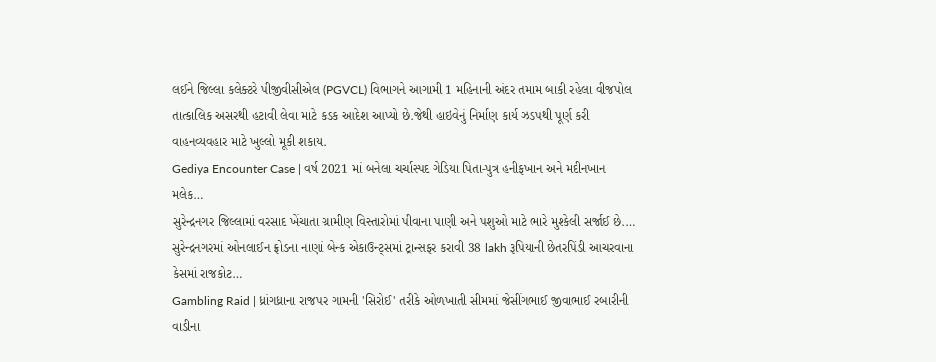લઈને જિલ્લા કલેક્ટરે પીજીવીસીએલ (PGVCL) વિભાગને આગામી 1 મહિનાની અંદર તમામ બાકી રહેલા વીજપોલ તાત્કાલિક અસરથી હટાવી લેવા માટે કડક આદેશ આપ્યો છે.જેથી હાઇવેનું નિર્માણ કાર્ય ઝડપથી પૂર્ણ કરી વાહનવ્યવહાર માટે ખુલ્લો મૂકી શકાય.
Gediya Encounter Case | વર્ષ 2021 માં બનેલા ચર્ચાસ્પદ ગેડિયા પિતા-પુત્ર હનીફખાન અને મદીનખાન મલેક…
સુરેન્દ્રનગર જિલ્લામાં વરસાદ ખેંચાતા ગ્રામીણ વિસ્તારોમાં પીવાના પાણી અને પશુઓ માટે ભારે મુશ્કેલી સર્જાઈ છે.…
સુરેન્દ્રનગરમાં ઓનલાઈન ફ્રોડના નાણાં બેન્ક એકાઉન્ટ્સમાં ટ્રાન્સફર કરાવી 38 lakh રૂપિયાની છેતરપિંડી આચરવાના કેસમાં રાજકોટ…
Gambling Raid | ધ્રાંગધ્રાના રાજપર ગામની 'સિરોઈ' તરીકે ઓળખાતી સીમમાં જેસીંગભાઈ જીવાભાઈ રબારીની વાડીના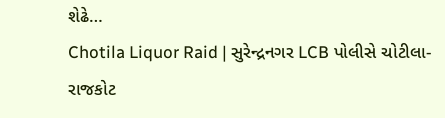શેઢે…
Chotila Liquor Raid | સુરેન્દ્રનગર LCB પોલીસે ચોટીલા-રાજકોટ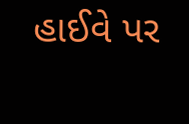હાઈવે પર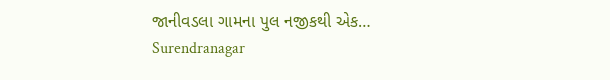જાનીવડલા ગામના પુલ નજીકથી એક…
Surendranagar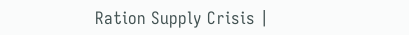Ration Supply Crisis |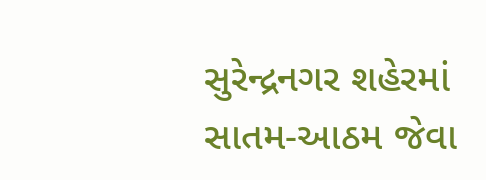સુરેન્દ્રનગર શહેરમાં સાતમ-આઠમ જેવા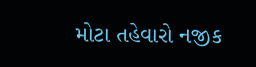મોટા તહેવારો નજીક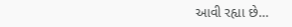આવી રહ્યા છે…